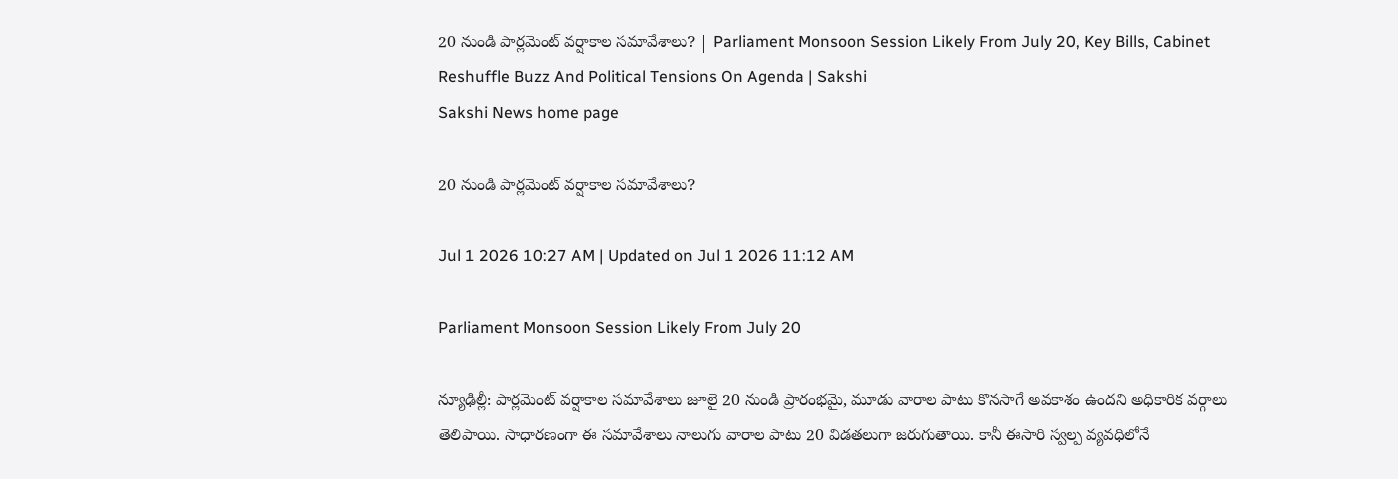20 నుండి పార్లమెంట్ వర్షాకాల సమావేశాలు? | Parliament Monsoon Session Likely From July 20, Key Bills, Cabinet Reshuffle Buzz And Political Tensions On Agenda | Sakshi
Sakshi News home page

20 నుండి పార్లమెంట్ వర్షాకాల సమావేశాలు?

Jul 1 2026 10:27 AM | Updated on Jul 1 2026 11:12 AM

Parliament Monsoon Session Likely From July 20

న్యూఢిల్లీ: పార్లమెంట్ వర్షాకాల సమావేశాలు జూలై 20 నుండి ప్రారంభమై, మూడు వారాల పాటు కొనసాగే అవకాశం ఉందని అధికారిక వర్గాలు తెలిపాయి. సాధారణంగా ఈ సమావేశాలు నాలుగు వారాల పాటు 20 విడతలుగా జరుగుతాయి. కానీ ఈసారి స్వల్ప వ్యవధిలోనే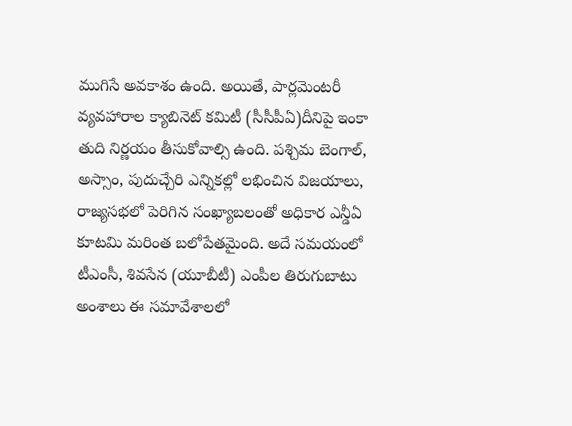ముగిసే అవకాశం ఉంది. అయితే, పార్లమెంటరీ వ్యవహారాల క్యాబినెట్ కమిటీ (సీసీపీఏ)దీనిపై ఇంకా తుది నిర్ణయం తీసుకోవాల్సి ఉంది. పశ్చిమ బెంగాల్, అస్సాం, పుదుచ్చేరి ఎన్నికల్లో లభించిన విజయాలు, రాజ్యసభలో పెరిగిన సంఖ్యాబలంతో అధికార ఎన్డీఏ కూటమి మరింత బలోపేతమైంది. అదే సమయంలో టీఎంసీ, శివసేన (యూబీటీ) ఎంపీల తిరుగుబాటు అంశాలు ఈ సమావేశాలలో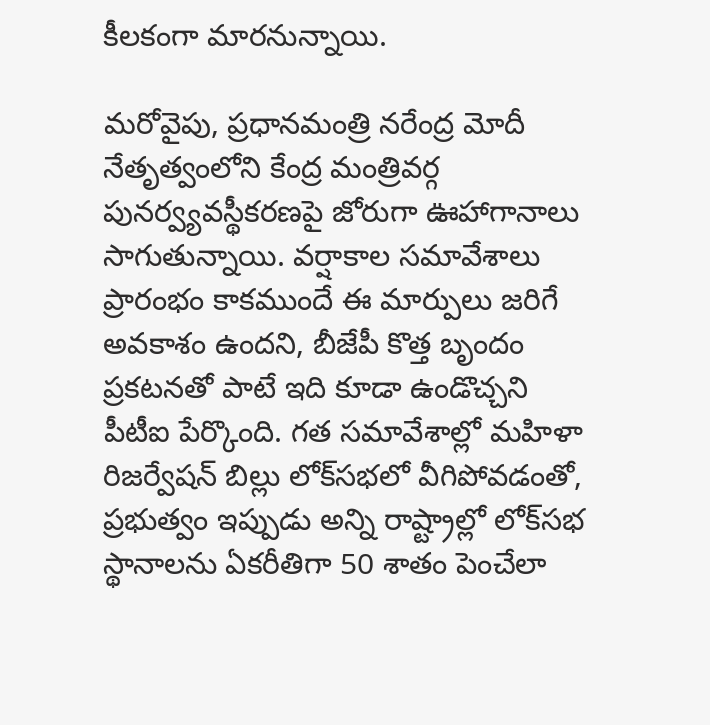కీలకంగా మారనున్నాయి.

మరోవైపు, ప్రధానమంత్రి నరేంద్ర మోదీ నేతృత్వంలోని కేంద్ర మంత్రివర్గ పునర్వ్యవస్థీకరణపై జోరుగా ఊహాగానాలు సాగుతున్నాయి. వర్షాకాల సమావేశాలు ప్రారంభం కాకముందే ఈ మార్పులు జరిగే అవకాశం ఉందని, బీజేపీ కొత్త బృందం ప్రకటనతో పాటే ఇది కూడా ఉండొచ్చని పీటీఐ పేర్కొంది. గత సమావేశాల్లో మహిళా రిజర్వేషన్ బిల్లు లోక్‌సభలో వీగిపోవడంతో, ప్రభుత్వం ఇప్పుడు అన్ని రాష్ట్రాల్లో లోక్‌సభ స్థానాలను ఏకరీతిగా 50 శాతం పెంచేలా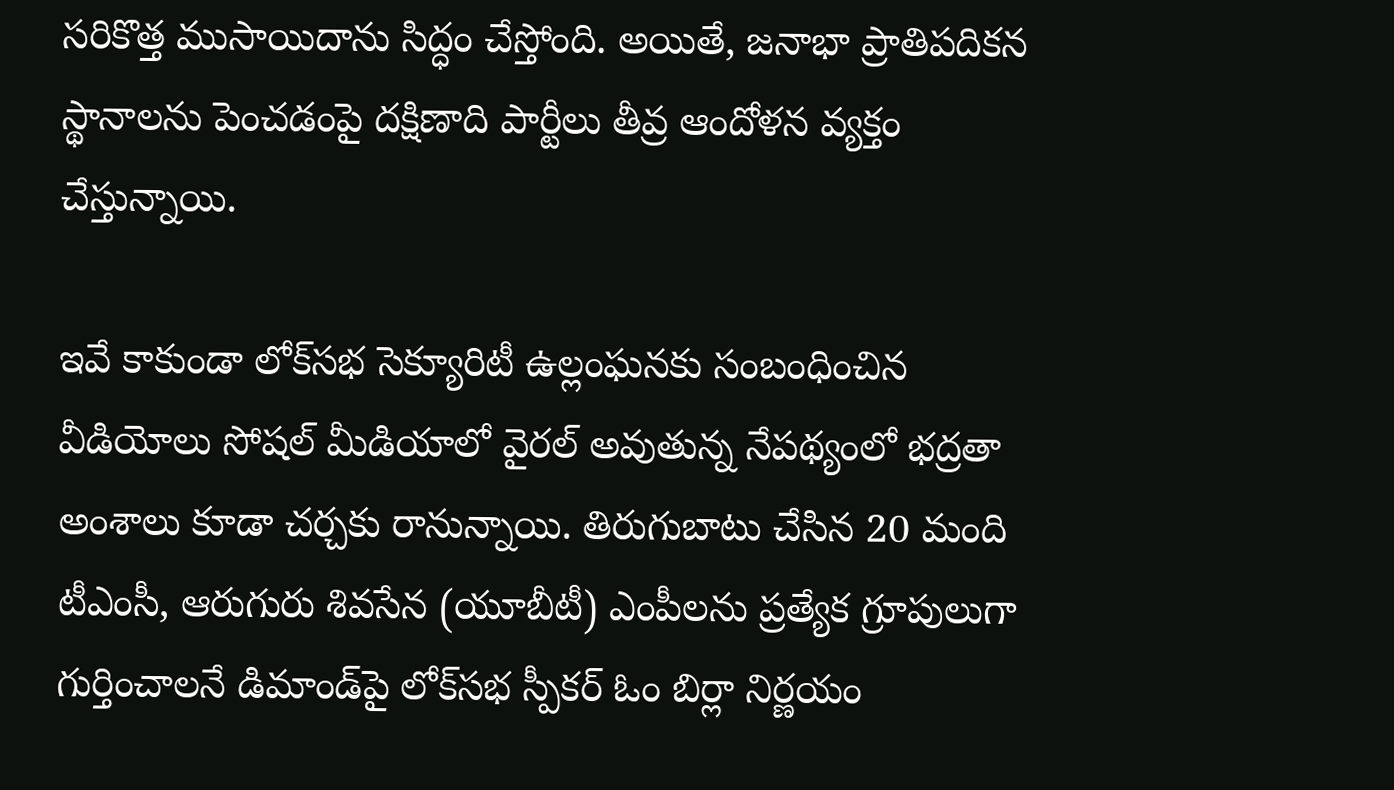సరికొత్త ముసాయిదాను సిద్ధం చేస్తోంది. అయితే, జనాభా ప్రాతిపదికన స్థానాలను పెంచడంపై దక్షిణాది పార్టీలు తీవ్ర ఆందోళన వ్యక్తం చేస్తున్నాయి.

ఇవే కాకుండా లోక్‌సభ సెక్యూరిటీ ఉల్లంఘనకు సంబంధించిన వీడియోలు సోషల్ మీడియాలో వైరల్ అవుతున్న నేపథ్యంలో భద్రతా అంశాలు కూడా చర్చకు రానున్నాయి. తిరుగుబాటు చేసిన 20 మంది టీఎంసీ, ఆరుగురు శివసేన (యూబీటీ) ఎంపీలను ప్రత్యేక గ్రూపులుగా గుర్తించాలనే డిమాండ్‌పై లోక్‌సభ స్పీకర్ ఓం బిర్లా నిర్ణయం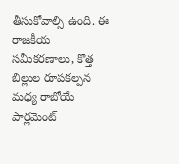తీసుకోవాల్సి ఉంది. ఈ రాజకీయ సమీకరణాలు, కొత్త బిల్లుల రూపకల్పన మధ్య రాబోయే పార్లమెంట్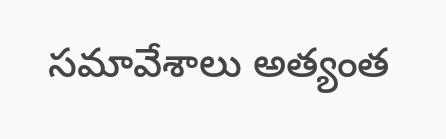సమావేశాలు అత్యంత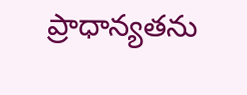ప్రాధాన్యతను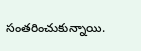సంతరించుకున్నాయి.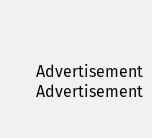Advertisement
Advertisement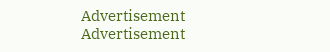Advertisement
Advertisement